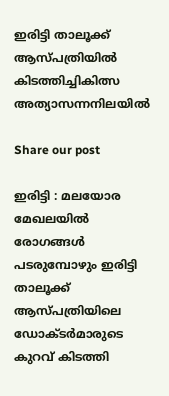ഇരിട്ടി താലൂക്ക് ആസ്പത്രിയിൽ കിടത്തിച്ചികിത്സ അത്യാസന്നനിലയിൽ

Share our post

ഇരിട്ടി : മലയോര മേഖലയിൽ രോഗങ്ങൾ പടരുമ്പോഴും ഇരിട്ടി താലൂക്ക് ആസ്പത്രിയിലെ ഡോക്ടർമാരുടെ കുറവ് കിടത്തി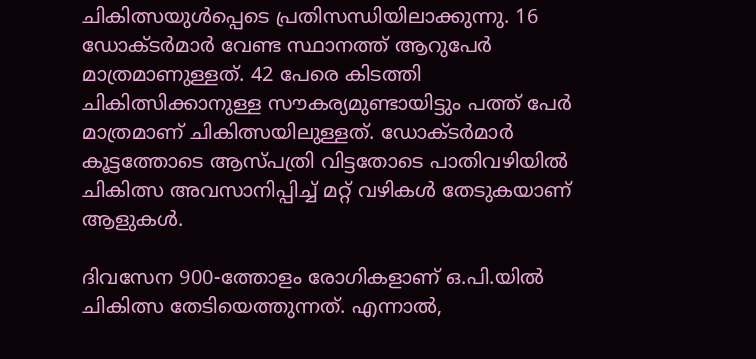ചികിത്സയുൾപ്പെടെ പ്രതിസന്ധിയിലാക്കുന്നു. 16 ഡോക്ടർമാർ വേണ്ട സ്ഥാനത്ത് ആറുപേർ മാത്രമാണുള്ളത്. 42 പേരെ കിടത്തി ചികിത്സിക്കാനുള്ള സൗകര്യമുണ്ടായിട്ടും പത്ത് പേർ മാത്രമാണ് ചികിത്സയിലുള്ളത്. ഡോക്ടർമാർ കൂട്ടത്തോടെ ആസ്പത്രി വിട്ടതോടെ പാതിവഴിയിൽ ചികിത്സ അവസാനിപ്പിച്ച് മറ്റ് വഴികൾ തേടുകയാണ് ആളുകൾ.

ദിവസേന 900-ത്തോളം രോഗികളാണ് ഒ.പി.യിൽ ചികിത്സ തേടിയെത്തുന്നത്. എന്നാൽ,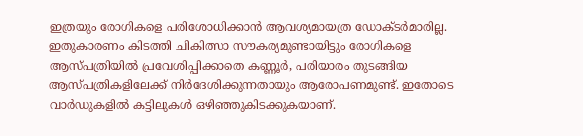ഇത്രയും രോഗികളെ പരിശോധിക്കാൻ ആവശ്യമായത്ര ഡോക്ടർമാരില്ല. ഇതുകാരണം കിടത്തി ചികിത്സാ സൗകര്യമുണ്ടായിട്ടും രോഗികളെ ആസ്പത്രിയിൽ പ്രവേശിപ്പിക്കാതെ കണ്ണൂർ, പരിയാരം തുടങ്ങിയ ആസ്പത്രികളിലേക്ക് നിർദേശിക്കുന്നതായും ആരോപണമുണ്ട്. ഇതോടെ വാർഡുകളിൽ കട്ടിലുകൾ ഒഴിഞ്ഞുകിടക്കുകയാണ്.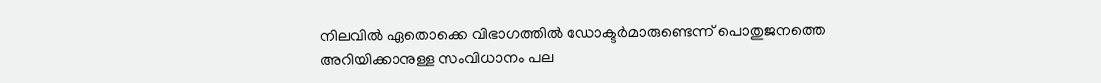നിലവിൽ ഏതൊക്കെ വിഭാഗത്തിൽ ഡോക്ടർമാരുണ്ടെന്ന് പൊതുജനത്തെ അറിയിക്കാനുള്ള സംവിധാനം പല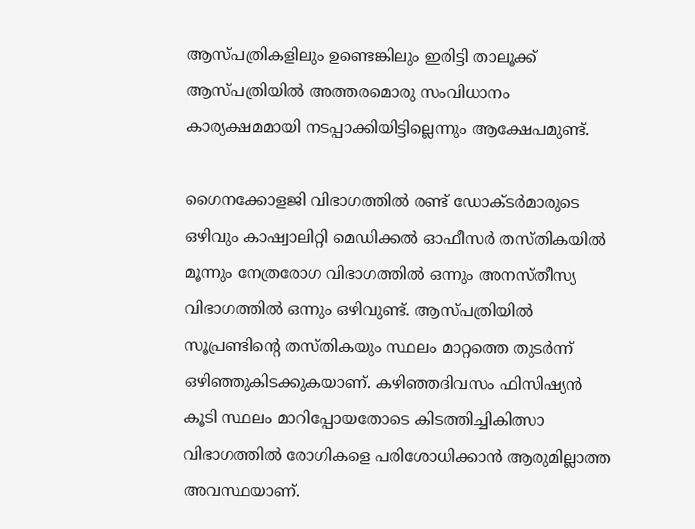ആസ്പത്രികളിലും ഉണ്ടെങ്കിലും ഇരിട്ടി താലൂക്ക് ആസ്പത്രിയിൽ അത്തരമൊരു സംവിധാനം കാര്യക്ഷമമായി നടപ്പാക്കിയിട്ടില്ലെന്നും ആക്ഷേപമുണ്ട്.

ഗൈനക്കോളജി വിഭാഗത്തിൽ രണ്ട് ഡോക്ടർമാരുടെ ഒഴിവും കാഷ്വാലിറ്റി മെഡിക്കൽ ഓഫീസർ തസ്തികയിൽ മൂന്നും നേത്രരോഗ വിഭാഗത്തിൽ ഒന്നും അനസ്തീസ്യ വിഭാഗത്തിൽ ഒന്നും ഒഴിവുണ്ട്. ആസ്പത്രിയിൽ സൂപ്രണ്ടിന്റെ തസ്തികയും സ്ഥലം മാറ്റത്തെ തുടർന്ന് ഒഴിഞ്ഞുകിടക്കുകയാണ്. കഴിഞ്ഞദിവസം ഫിസിഷ്യൻ കൂടി സ്ഥലം മാറിപ്പോയതോടെ കിടത്തിച്ചികിത്സാ വിഭാഗത്തിൽ രോഗികളെ പരിശോധിക്കാൻ ആരുമില്ലാത്ത അവസ്ഥയാണ്.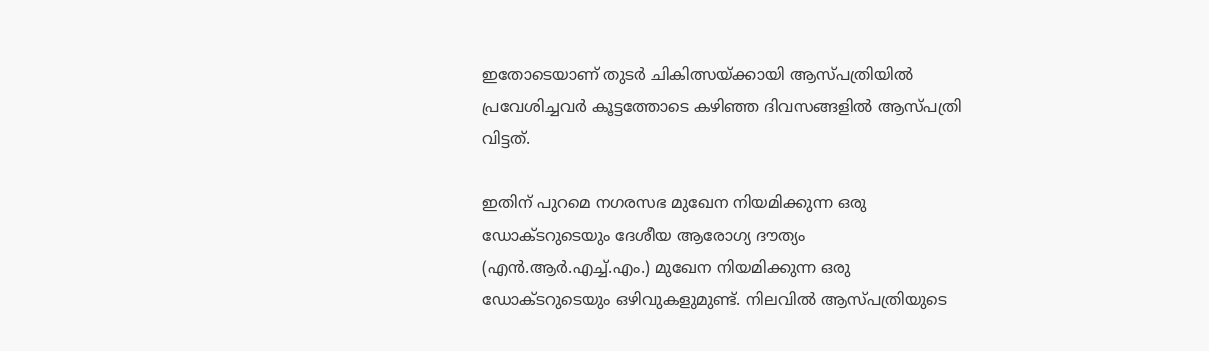ഇതോടെയാണ് തുടർ ചികിത്സയ്ക്കായി ആസ്പത്രിയിൽ പ്രവേശിച്ചവർ കൂട്ടത്തോടെ കഴിഞ്ഞ ദിവസങ്ങളിൽ ആസ്പത്രി വിട്ടത്.

ഇതിന് പുറമെ നഗരസഭ മുഖേന നിയമിക്കുന്ന ഒരു ഡോക്ടറുടെയും ദേശീയ ആരോഗ്യ ദൗത്യം (എൻ.ആർ.എച്ച്.എം.) മുഖേന നിയമിക്കുന്ന ഒരു ഡോക്ടറുടെയും ഒഴിവുകളുമുണ്ട്. നിലവിൽ ആസ്പത്രിയുടെ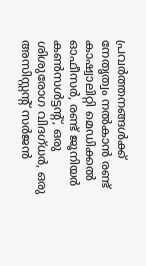പ്രവർത്തനങ്ങൾക്ക് നേതൃത്വം നൽകാൻ രണ്ട് കാഷ്വാലിറ്റി മെഡിക്കൽ ഓഫീസർ, രണ്ട് ജൂനിയർ കൺസൾട്ടന്റ്, ഒരു ശിശുരോഗ വിദഗ്ധർ, ഒരു അസിസ്റ്റന്റ് സർജൻ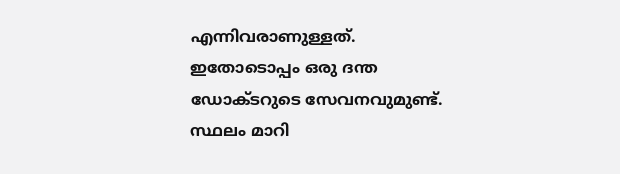എന്നിവരാണുള്ളത്. ഇതോടൊപ്പം ഒരു ദന്ത ഡോക്ടറുടെ സേവനവുമുണ്ട്. സ്ഥലം മാറി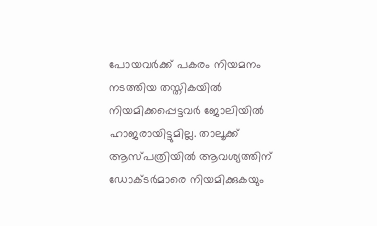പോയവർക്ക് പകരം നിയമനം നടത്തിയ തസ്തികയിൽ നിയമിക്കപ്പെട്ടവർ ജോലിയിൽ ഹാജരായിട്ടുമില്ല. താലൂക്ക് ആസ്പത്രിയിൽ ആവശ്യത്തിന് ഡോക്ടർമാരെ നിയമിക്കുകയും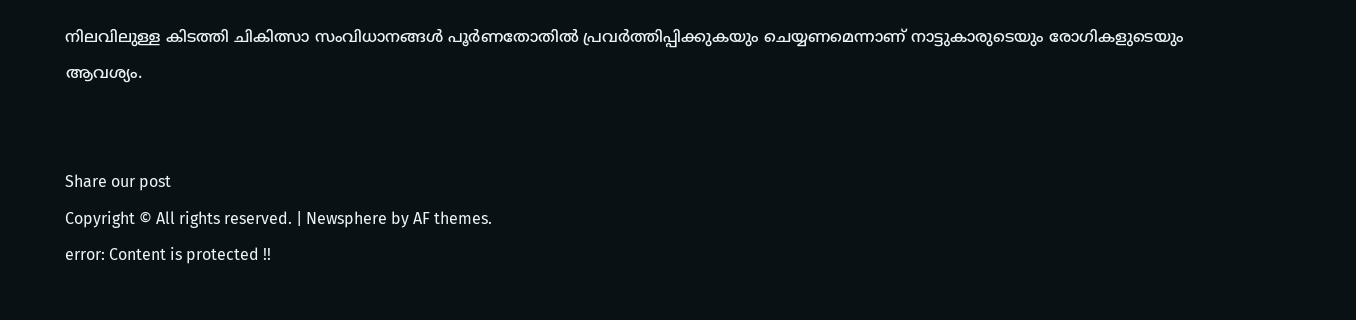നിലവിലുള്ള കിടത്തി ചികിത്സാ സംവിധാനങ്ങൾ പൂർണതോതിൽ പ്രവർത്തിപ്പിക്കുകയും ചെയ്യണമെന്നാണ് നാട്ടുകാരുടെയും രോഗികളുടെയും ആവശ്യം.


Share our post
Copyright © All rights reserved. | Newsphere by AF themes.
error: Content is protected !!